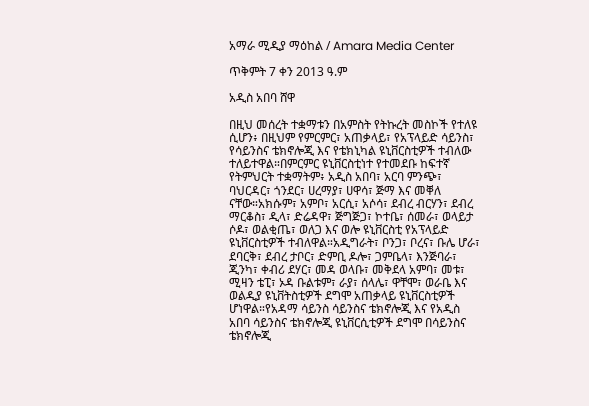አማራ ሚዲያ ማዕከል / Amara Media Center

ጥቅምት 7 ቀን 2013 ዓ.ም

አዲስ አበባ ሸዋ

በዚህ መሰረት ተቋማቱን በአምስት የትኩረት መስኮች የተለዩ ሲሆን፥ በዚህም የምርምር፣ አጠቃላይ፣ የአፕላይድ ሳይንስ፣ የሳይንስና ቴክኖሎጂ እና የቴክኒካል ዩኒቨርስቲዎች ተብለው ተለይተዋል።በምርምር ዩኒቨርስቲነተ የተመደቡ ከፍተኛ የትምህርት ተቋማትም፥ አዲስ አበባ፣ አርባ ምንጭ፣ ባህርዳር፣ ጎንደር፣ ሀረማያ፣ ሀዋሳ፣ ጅማ እና መቐለ ናቸው።አክሱም፣ አምቦ፣ አርሲ፣ አሶሳ፣ ደብረ ብርሃን፣ ደብረ ማርቆስ፣ ዲላ፣ ድሬዳዋ፣ ጅግጅጋ፣ ኮተቤ፣ ሰመራ፣ ወላይታ ሶዶ፣ ወልቂጤ፣ ወለጋ እና ወሎ ዩኒቨርስቲ የአፕላይድ ዩኒቨርስቲዎች ተብለዋል።አዲግራት፣ ቦንጋ፣ ቦረና፣ ቡሌ ሆራ፣ ደባርቅ፣ ደብረ ታቦር፣ ድምቢ ዶሎ፣ ጋምቤላ፣ እንጅባራ፣ ጂንካ፣ ቀብሪ ደሃር፣ መዳ ወላቡ፣ መቅደላ አምባ፣ መቱ፣ ሚዛን ቴፒ፣ ኦዳ ቡልቱም፣ ራያ፣ ሰላሌ፣ ዋቸሞ፣ ወራቤ እና ወልዲያ ዩኒቨትስቲዎች ደግሞ አጠቃላይ ዩኒቨርስቲዎች ሆነዋል።የአዳማ ሳይንስ ሳይንስና ቴክኖሎጂ እና የአዲስ አበባ ሳይንስና ቴክኖሎጂ ዩኒቨርሲቲዎች ደግሞ በሳይንስና ቴክኖሎጂ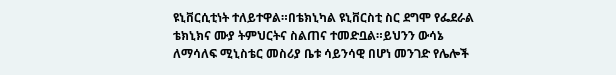ዩኒቨርሲቲነት ተለይተዋል።በቴክኒካል ዩኒቨርስቲ ስር ደግሞ የፌደራል ቴክኒክና ሙያ ትምህርትና ስልጠና ተመድቧል።ይህንን ውሳኔ ለማሳለፍ ሚኒስቴር መስሪያ ቤቱ ሳይንሳዊ በሆነ መንገድ የሌሎች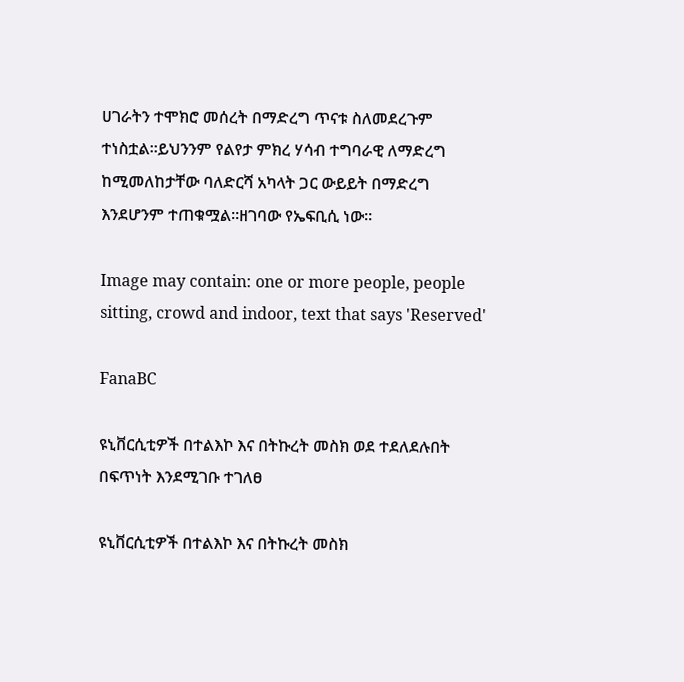ሀገራትን ተሞክሮ መሰረት በማድረግ ጥናቱ ስለመደረጉም ተነስቷል።ይህንንም የልየታ ምክረ ሃሳብ ተግባራዊ ለማድረግ ከሚመለከታቸው ባለድርሻ አካላት ጋር ውይይት በማድረግ እንደሆንም ተጠቁሟል።ዘገባው የኤፍቢሲ ነው።

Image may contain: one or more people, people sitting, crowd and indoor, text that says 'Reserved'

FanaBC

ዩኒቨርሲቲዎች በተልእኮ እና በትኩረት መስክ ወደ ተደለደሉበት በፍጥነት እንደሚገቡ ተገለፀ

ዩኒቨርሲቲዎች በተልእኮ እና በትኩረት መስክ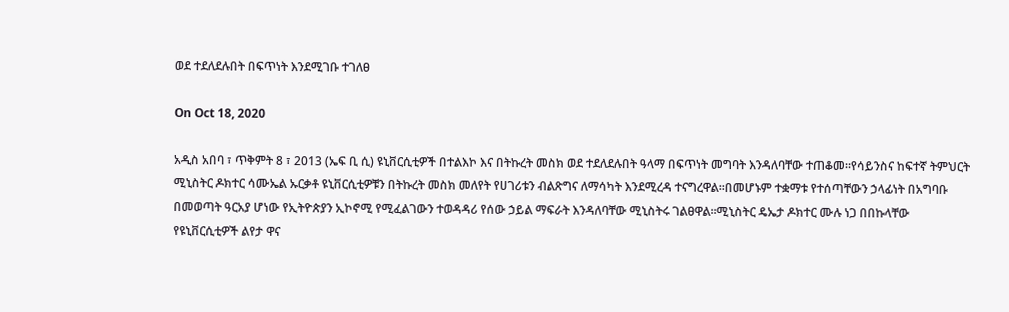ወደ ተደለደሉበት በፍጥነት እንደሚገቡ ተገለፀ

On Oct 18, 2020

አዲስ አበባ ፣ ጥቅምት 8 ፣ 2013 (ኤፍ ቢ ሲ) ዩኒቨርሲቲዎች በተልእኮ እና በትኩረት መስክ ወደ ተደለደሉበት ዓላማ በፍጥነት መግባት እንዳለባቸው ተጠቆመ።የሳይንስና ከፍተኛ ትምህርት ሚኒስትር ዶክተር ሳሙኤል ኡርቃቶ ዩኒቨርሲቲዎቹን በትኩረት መስክ መለየት የሀገሪቱን ብልጽግና ለማሳካት እንደሚረዳ ተናግረዋል፡፡በመሆኑም ተቋማቱ የተሰጣቸውን ኃላፊነት በአግባቡ በመወጣት ዓርአያ ሆነው የኢትዮጵያን ኢኮኖሚ የሚፈልገውን ተወዳዳሪ የሰው ኃይል ማፍራት እንዳለባቸው ሚኒስትሩ ገልፀዋል፡፡ሚኒስትር ዴኤታ ዶክተር ሙሉ ነጋ በበኩላቸው የዩኒቨርሲቲዎች ልየታ ዋና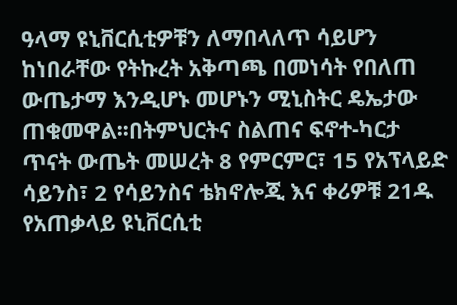ዓላማ ዩኒቨርሲቲዎቹን ለማበላለጥ ሳይሆን ከነበራቸው የትኩረት አቅጣጫ በመነሳት የበለጠ ውጤታማ እንዲሆኑ መሆኑን ሚኒስትር ዴኤታው ጠቁመዋል፡፡በትምህርትና ስልጠና ፍኖተ-ካርታ ጥናት ውጤት መሠረት 8 የምርምር፣ 15 የአፕላይድ ሳይንስ፣ 2 የሳይንስና ቴክኖሎጂ እና ቀሪዎቹ 21ዱ የአጠቃላይ ዩኒቨርሲቲ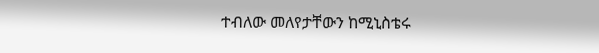ተብለው መለየታቸውን ከሚኒስቴሩ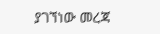ያገኘነው መረጃ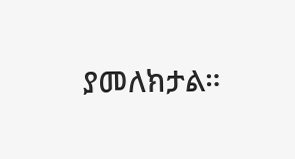ያመለክታል።